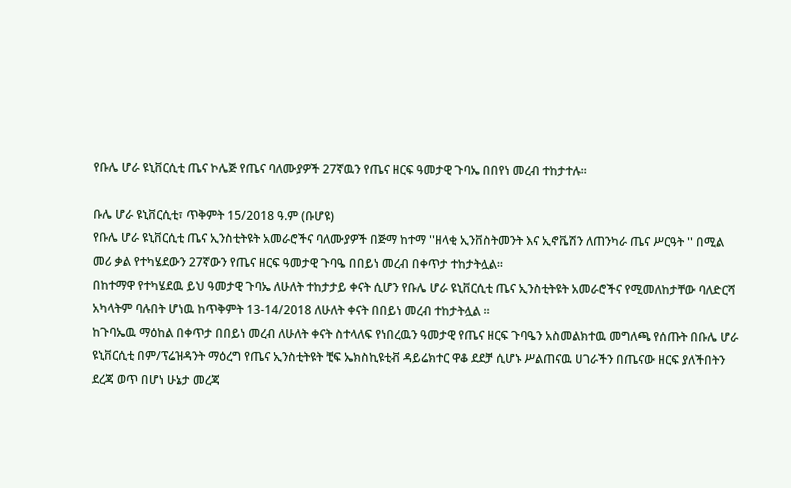የቡሌ ሆራ ዩኒቨርሲቲ ጤና ኮሌጅ የጤና ባለሙያዎች 27ኛዉን የጤና ዘርፍ ዓመታዊ ጉባኤ በበየነ መረብ ተከታተሉ።

ቡሌ ሆራ ዩኒቨርሲቲ፣ ጥቅምት 15/2018 ዓ.ም (ቡሆዩ)
የቡሌ ሆራ ዩኒቨርሲቲ ጤና ኢንስቲትዩት አመራሮችና ባለሙያዎች በጅማ ከተማ ''ዘላቂ ኢንቨስትመንት እና ኢኖቬሽን ለጠንካራ ጤና ሥርዓት '' በሚል መሪ ቃል የተካሄደውን 27ኛውን የጤና ዘርፍ ዓመታዊ ጉባዔ በበይነ መረብ በቀጥታ ተከታትሏል።
በከተማዋ የተካሄደዉ ይህ ዓመታዊ ጉባኤ ለሁለት ተከታታይ ቀናት ሲሆን የቡሌ ሆራ ዩኒቨርሲቲ ጤና ኢንስቲትዩት አመራሮችና የሚመለከታቸው ባለድርሻ አካላትም ባሉበት ሆነዉ ከጥቅምት 13-14/2018 ለሁለት ቀናት በበይነ መረብ ተከታትሏል ።
ከጉባኤዉ ማዕከል በቀጥታ በበይነ መረብ ለሁለት ቀናት ስተላለፍ የነበረዉን ዓመታዊ የጤና ዘርፍ ጉባዔን አስመልክተዉ መግለጫ የሰጡት በቡሌ ሆራ ዩኒቨርሲቲ በም/ፕሬዝዳንት ማዕረግ የጤና ኢንስቲትዩት ቺፍ ኤክስኪዩቲቭ ዳይሬክተር ዋቆ ደደቻ ሲሆኑ ሥልጠናዉ ሀገራችን በጤናው ዘርፍ ያለችበትን ደረጃ ወጥ በሆነ ሁኔታ መረጃ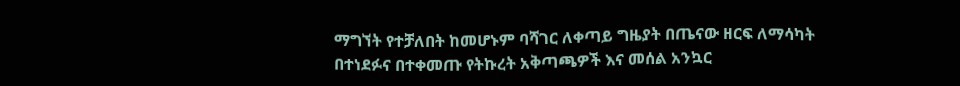ማግኘት የተቻለበት ከመሆኑም ባሻገር ለቀጣይ ግዜያት በጤናው ዘርፍ ለማሳካት በተነደፉና በተቀመጡ የትኩረት አቅጣጫዎች እና መሰል አንኳር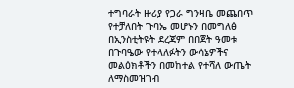ተግባራት ዙሪያ የጋራ ግንዛቤ መጨበጥ የተቻለበት ጉባኤ መሆኑን በመግለፅ በኢንስቲትዩት ደረጃም በበጀት ዓመቱ በጉባዔው የተላለፉትን ውሳኔዎችና መልዕክቶችን በመከተል የተሻለ ውጤት ለማስመዝገብ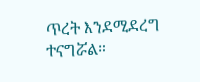ጥረት እንደሚደረግ ተናግሯል።